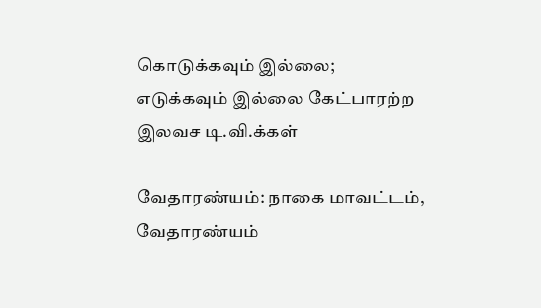கொடுக்கவும் இல்லை; எடுக்கவும் இல்லை கேட்பாரற்ற இலவச டி.வி.க்கள்

வேதாரண்யம்: நாகை மாவட்டம், வேதாரண்யம்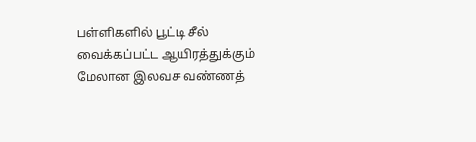பள்ளிகளில் பூட்டி சீல் வைக்கப்பட்ட ஆயிரத்துக்கும் மேலான இலவச வண்ணத்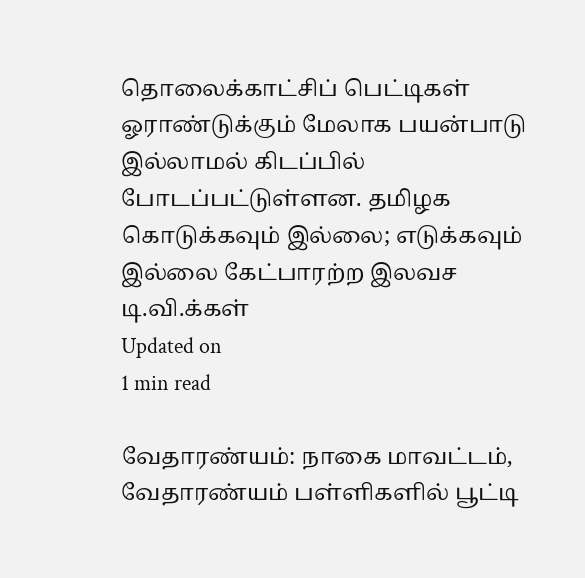தொலைக்காட்சிப் பெட்டிகள் ஓராண்டுக்கும் மேலாக பயன்பாடு இல்லாமல் கிடப்பில் போடப்பட்டுள்ளன. தமிழக
கொடுக்கவும் இல்லை; எடுக்கவும் இல்லை கேட்பாரற்ற இலவச டி.வி.க்கள்
Updated on
1 min read

வேதாரண்யம்: நாகை மாவட்டம், வேதாரண்யம் பள்ளிகளில் பூட்டி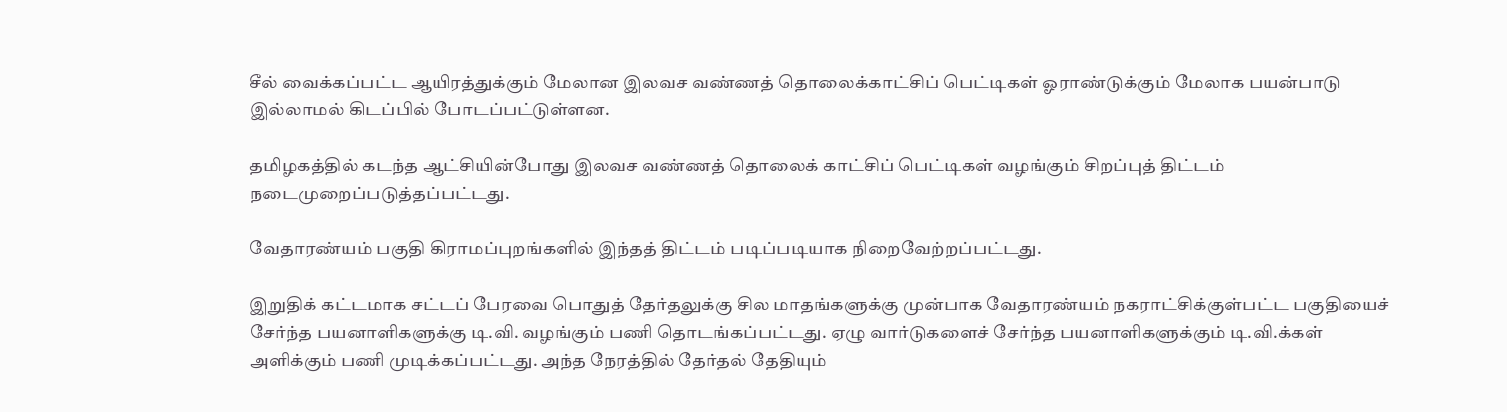சீல் வைக்கப்பட்ட ஆயிரத்துக்கும் மேலான இலவச வண்ணத் தொலைக்காட்சிப் பெட்டிகள் ஓராண்டுக்கும் மேலாக பயன்பாடு இல்லாமல் கிடப்பில் போடப்பட்டுள்ளன.

தமிழகத்தில் கடந்த ஆட்சியின்போது இலவச வண்ணத் தொலைக் காட்சிப் பெட்டிகள் வழங்கும் சிறப்புத் திட்டம் நடைமுறைப்படுத்தப்பட்டது.

வேதாரண்யம் பகுதி கிராமப்புறங்களில் இந்தத் திட்டம் படிப்படியாக நிறைவேற்றப்பட்டது.

இறுதிக் கட்டமாக சட்டப் பேரவை பொதுத் தேர்தலுக்கு சில மாதங்களுக்கு முன்பாக வேதாரண்யம் நகராட்சிக்குள்பட்ட பகுதியைச் சேர்ந்த பயனாளிகளுக்கு டி.வி. வழங்கும் பணி தொடங்கப்பட்டது. ஏழு வார்டுகளைச் சேர்ந்த பயனாளிகளுக்கும் டி.வி.க்கள் அளிக்கும் பணி முடிக்கப்பட்டது. அந்த நேரத்தில் தேர்தல் தேதியும்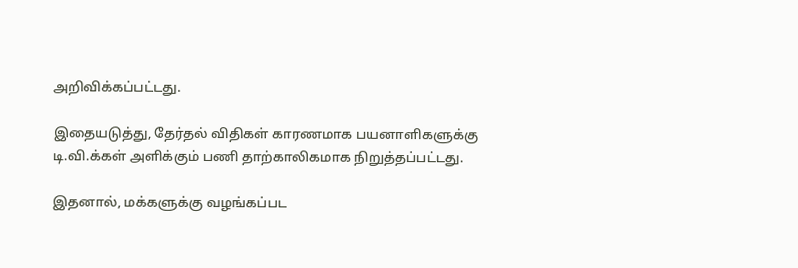அறிவிக்கப்பட்டது.

இதையடுத்து, தேர்தல் விதிகள் காரணமாக பயனாளிகளுக்கு டி.வி.க்கள் அளிக்கும் பணி தாற்காலிகமாக நிறுத்தப்பட்டது.

இதனால், மக்களுக்கு வழங்கப்பட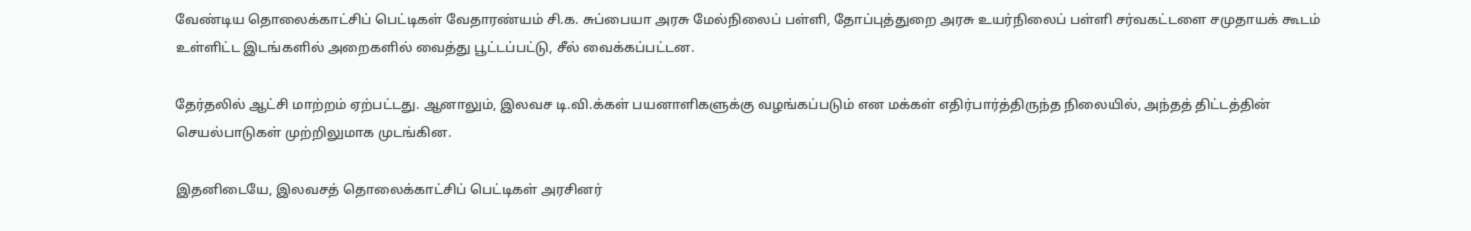வேண்டிய தொலைக்காட்சிப் பெட்டிகள் வேதாரண்யம் சி.க. சுப்பையா அரசு மேல்நிலைப் பள்ளி, தோப்புத்துறை அரசு உயர்நிலைப் பள்ளி சர்வகட்டளை சமுதாயக் கூடம் உள்ளிட்ட இடங்களில் அறைகளில் வைத்து பூட்டப்பட்டு, சீல் வைக்கப்பட்டன.

தேர்தலில் ஆட்சி மாற்றம் ஏற்பட்டது. ஆனாலும், இலவச டி.வி.க்கள் பயனாளிகளுக்கு வழங்கப்படும் என மக்கள் எதிர்பார்த்திருந்த நிலையில், அந்தத் திட்டத்தின் செயல்பாடுகள் முற்றிலுமாக முடங்கின.

இதனிடையே, இலவசத் தொலைக்காட்சிப் பெட்டிகள் அரசினர்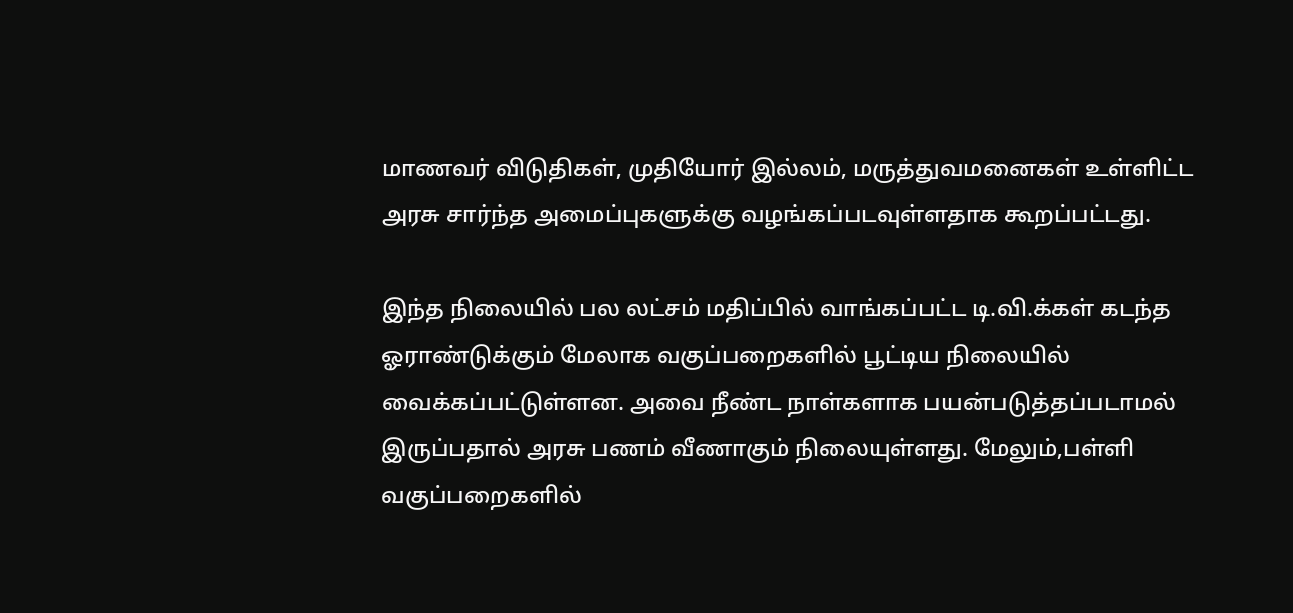மாணவர் விடுதிகள், முதியோர் இல்லம், மருத்துவமனைகள் உள்ளிட்ட அரசு சார்ந்த அமைப்புகளுக்கு வழங்கப்படவுள்ளதாக கூறப்பட்டது.

இந்த நிலையில் பல லட்சம் மதிப்பில் வாங்கப்பட்ட டி.வி.க்கள் கடந்த ஓராண்டுக்கும் மேலாக வகுப்பறைகளில் பூட்டிய நிலையில் வைக்கப்பட்டுள்ளன. அவை நீண்ட நாள்களாக பயன்படுத்தப்படாமல் இருப்பதால் அரசு பணம் வீணாகும் நிலையுள்ளது. மேலும்,பள்ளி வகுப்பறைகளில்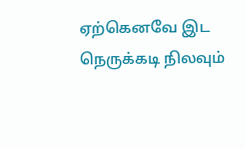ஏற்கெனவே இட நெருக்கடி நிலவும்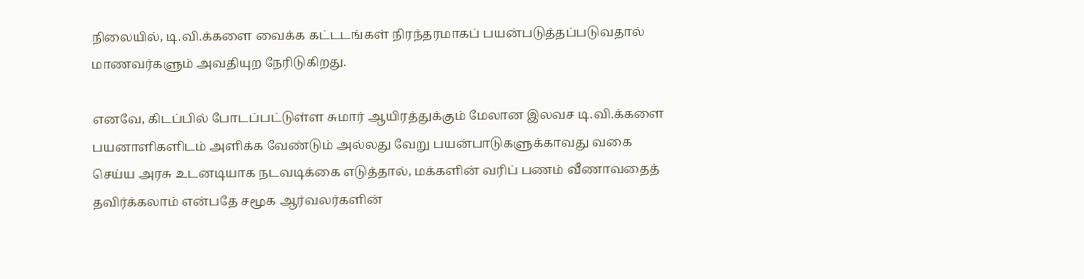நிலையில், டி.வி.க்களை வைக்க கட்டடங்கள் நிரந்தரமாகப் பயன்படுத்தப்படுவதால் மாணவர்களும் அவதியுற நேரிடுகிறது.

எனவே, கிடப்பில் போடப்பட்டுள்ள சுமார் ஆயிரத்துக்கும் மேலான இலவச டி.வி.க்களை பயனாளிகளிடம் அளிக்க வேண்டும் அல்லது வேறு பயன்பாடுகளுக்காவது வகை செய்ய அரசு உடனடியாக நடவடிக்கை எடுத்தால், மக்களின் வரிப் பணம் வீணாவதைத் தவிர்க்கலாம் என்பதே சமூக ஆர்வலர்களின்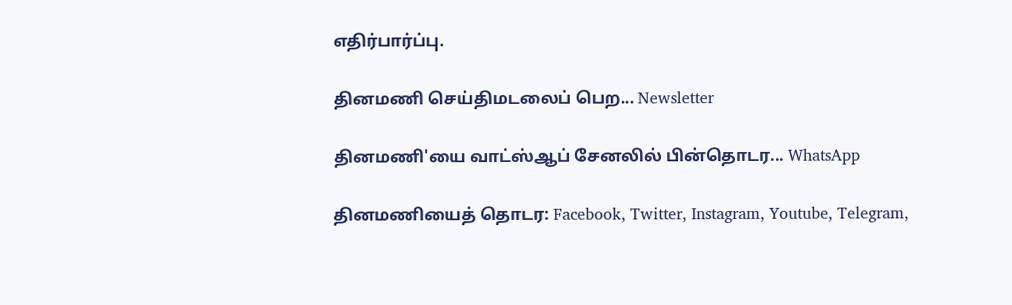எதிர்பார்ப்பு.

தினமணி செய்திமடலைப் பெற... Newsletter

தினமணி'யை வாட்ஸ்ஆப் சேனலில் பின்தொடர... WhatsApp

தினமணியைத் தொடர: Facebook, Twitter, Instagram, Youtube, Telegram,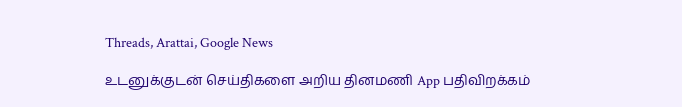Threads, Arattai, Google News

உடனுக்குடன் செய்திகளை அறிய தினமணி App பதிவிறக்கம்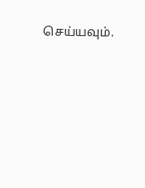செய்யவும்.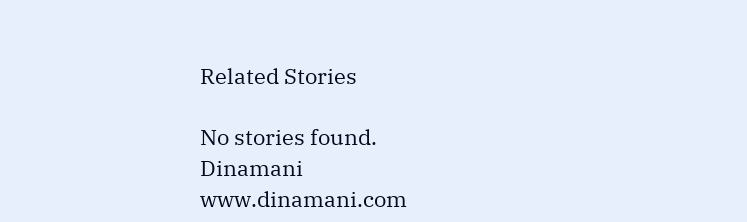Related Stories

No stories found.
Dinamani
www.dinamani.com